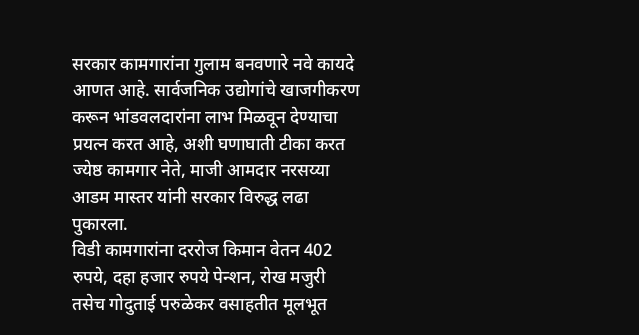सरकार कामगारांना गुलाम बनवणारे नवे कायदे आणत आहे. सार्वजनिक उद्योगांचे खाजगीकरण करून भांडवलदारांना लाभ मिळवून देण्याचा प्रयत्न करत आहे, अशी घणाघाती टीका करत ज्येष्ठ कामगार नेते, माजी आमदार नरसय्या आडम मास्तर यांनी सरकार विरुद्ध लढा पुकारला.
विडी कामगारांना दररोज किमान वेतन 402 रुपये, दहा हजार रुपये पेन्शन, रोख मजुरी तसेच गोदुताई परुळेकर वसाहतीत मूलभूत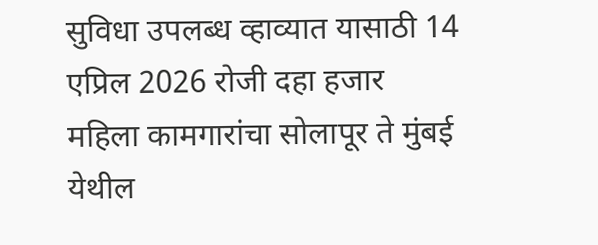सुविधा उपलब्ध व्हाव्यात यासाठी 14 एप्रिल 2026 रोजी दहा हजार महिला कामगारांचा सोलापूर ते मुंबई येथील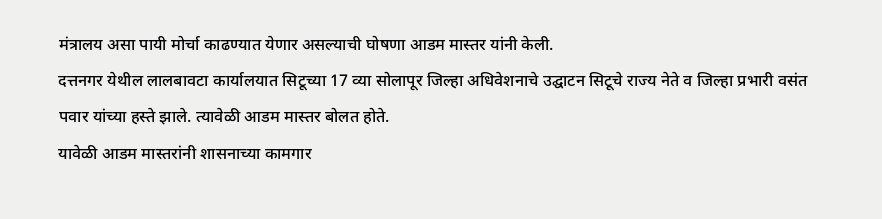मंत्रालय असा पायी मोर्चा काढण्यात येणार असल्याची घोषणा आडम मास्तर यांनी केली.
दत्तनगर येथील लालबावटा कार्यालयात सिटूच्या 17 व्या सोलापूर जिल्हा अधिवेशनाचे उद्घाटन सिटूचे राज्य नेते व जिल्हा प्रभारी वसंत पवार यांच्या हस्ते झाले. त्यावेळी आडम मास्तर बोलत होते.
यावेळी आडम मास्तरांनी शासनाच्या कामगार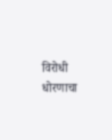विरोधी धोरणाचा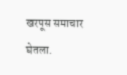खरपूस समाचार घेतला.